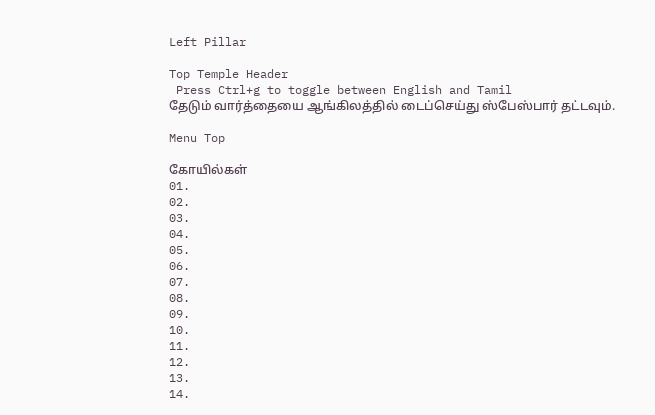Left Pillar

Top Temple Header
 Press Ctrl+g to toggle between English and Tamil
தேடும் வார்த்தையை ஆங்கிலத்தில் டைப்செய்து ஸ்பேஸ்பார் தட்டவும்.

Menu Top

கோயில்கள்
01.
02.
03.
04.
05.
06.
07.
08.
09.
10.
11.
12.
13.
14.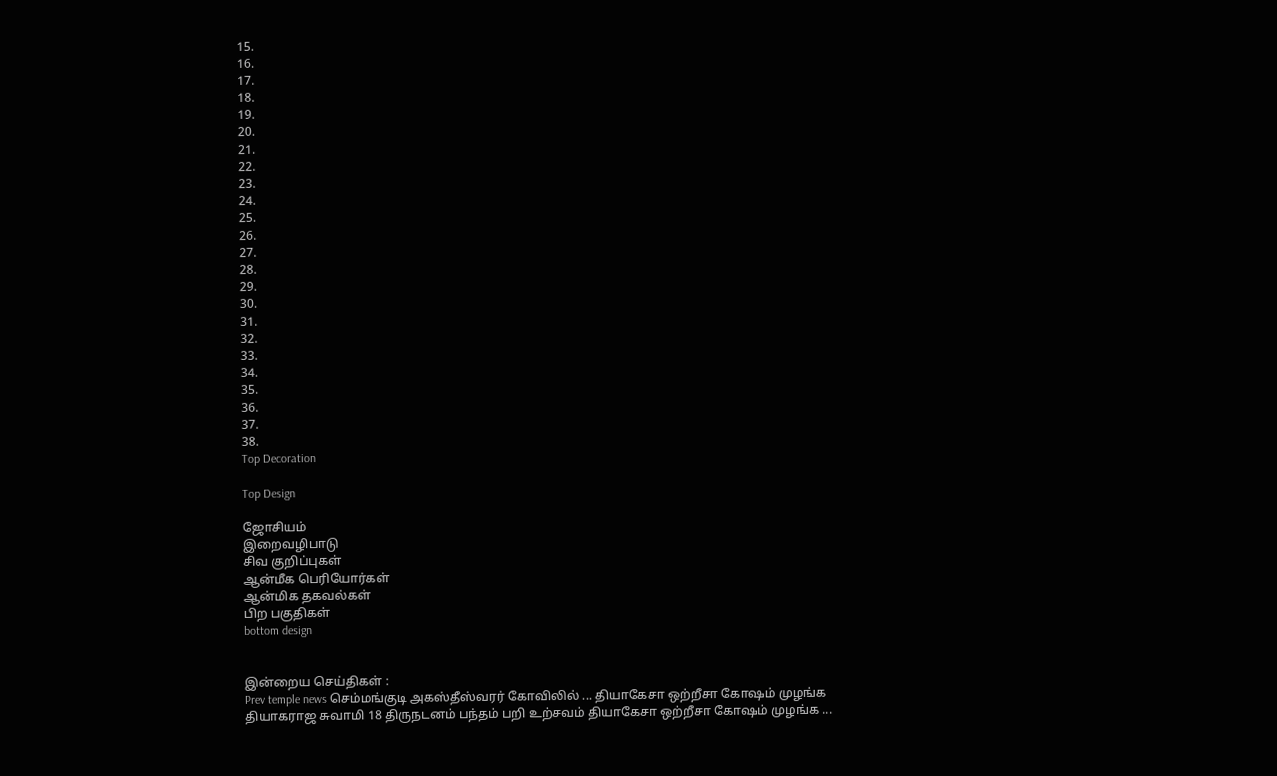15.
16.
17.
18.
19.
20.
21.
22.
23.
24.
25.
26.
27.
28.
29.
30.
31.
32.
33.
34.
35.
36.
37.
38.
Top Decoration

Top Design

ஜோசியம்
இறைவழிபாடு
சிவ குறிப்புகள்
ஆன்மீக பெரியோர்கள்
ஆன்மிக தகவல்கள்
பிற பகுதிகள்
bottom design


இன்றைய செய்திகள் :
Prev temple news செம்மங்குடி அகஸ்தீஸ்வரர் கோவிலில் ... தியாகேசா ஒற்றீசா கோஷம் முழங்க தியாகராஜ சுவாமி 18 திருநடனம் பந்தம் பறி உற்சவம் தியாகேசா ஒற்றீசா கோஷம் முழங்க ...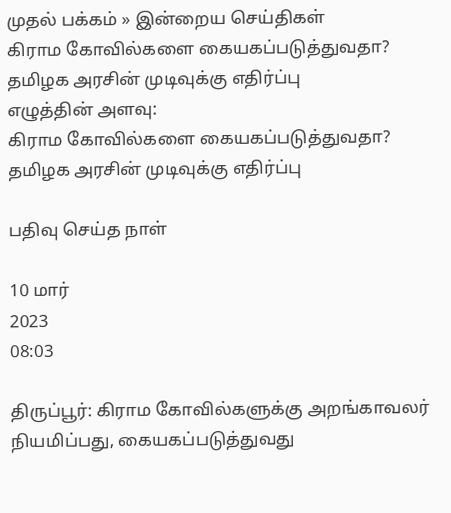முதல் பக்கம் » இன்றைய செய்திகள்
கிராம கோவில்களை கையகப்படுத்துவதா? தமிழக அரசின் முடிவுக்கு எதிர்ப்பு
எழுத்தின் அளவு:
கிராம கோவில்களை கையகப்படுத்துவதா? தமிழக அரசின் முடிவுக்கு எதிர்ப்பு

பதிவு செய்த நாள்

10 மார்
2023
08:03

திருப்பூர்: கிராம கோவில்களுக்கு அறங்காவலர் நியமிப்பது, கையகப்படுத்துவது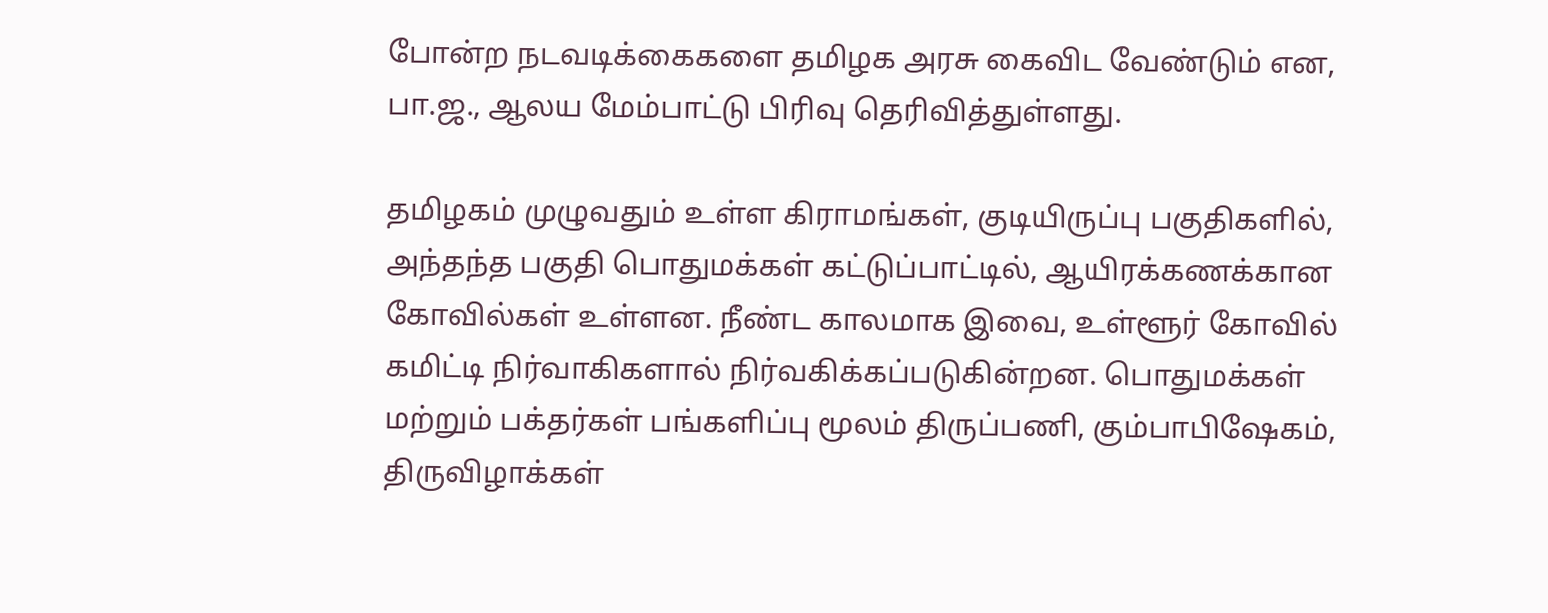போன்ற நடவடிக்கைகளை தமிழக அரசு கைவிட வேண்டும் என, பா.ஜ., ஆலய மேம்பாட்டு பிரிவு தெரிவித்துள்ளது.

தமிழகம் முழுவதும் உள்ள கிராமங்கள், குடியிருப்பு பகுதிகளில், அந்தந்த பகுதி பொதுமக்கள் கட்டுப்பாட்டில், ஆயிரக்கணக்கான கோவில்கள் உள்ளன. நீண்ட காலமாக இவை, உள்ளூர் கோவில் கமிட்டி நிர்வாகிகளால் நிர்வகிக்கப்படுகின்றன. பொதுமக்கள் மற்றும் பக்தர்கள் பங்களிப்பு மூலம் திருப்பணி, கும்பாபிஷேகம், திருவிழாக்கள்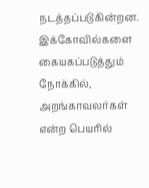நடத்தப்படுகின்றன. இக்கோவில்களை கையகப்படுத்தும் நோக்கில், அறங்காவலர்கள் என்ற பெயரில்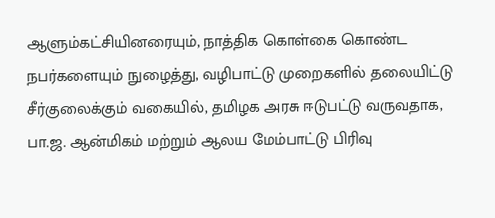ஆளும்கட்சியினரையும், நாத்திக கொள்கை கொண்ட நபர்களையும் நுழைத்து, வழிபாட்டு முறைகளில் தலையிட்டு சீர்குலைக்கும் வகையில், தமிழக அரசு ஈடுபட்டு வருவதாக, பா.ஜ. ஆன்மிகம் மற்றும் ஆலய மேம்பாட்டு பிரிவு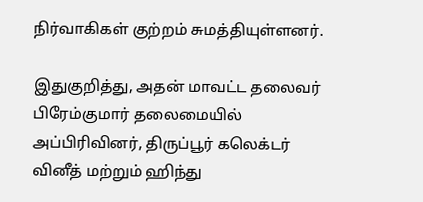நிர்வாகிகள் குற்றம் சுமத்தியுள்ளனர்.

இதுகுறித்து, அதன் மாவட்ட தலைவர் பிரேம்குமார் தலைமையில் அப்பிரிவினர், திருப்பூர் கலெக்டர் வினீத் மற்றும் ஹிந்து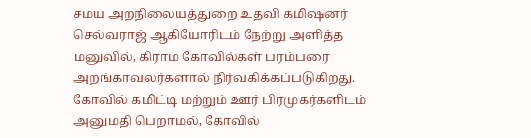சமய அறநிலையத்துறை உதவி கமிஷனர் செல்வராஜ் ஆகியோரிடம் நேற்று அளித்த மனுவில், கிராம கோவில்கள் பரம்பரை அறங்காவலர்களால் நிர்வகிக்கப்படுகிறது. கோவில் கமிட்டி மற்றும் ஊர் பிரமுகர்களிடம் அனுமதி பெறாமல், கோவில்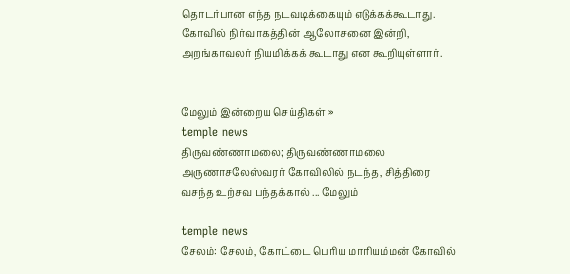தொடர்பான எந்த நடவடிக்கையும் எடுக்கக்கூடாது. கோவில் நிர்வாகத்தின் ஆலோசனை இன்றி, அறங்காவலர் நியமிக்கக் கூடாது என கூறியுள்ளார்.


மேலும் இன்றைய செய்திகள் »
temple news
திருவண்ணாமலை; திருவண்ணாமலை அருணாசலேஸ்வரர் கோவிலில் நடந்த, சித்திரை வசந்த உற்சவ பந்தக்கால் ... மேலும்

temple news
சேலம்: சேலம், கோட்டை பெரிய மாரியம்மன் கோவில்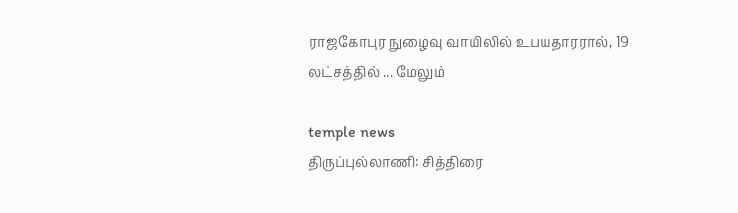ராஜகோபுர நுழைவு வாயிலில் உபயதாரரால், 19 லட்சத்தில் ... மேலும்

temple news
திருப்புல்லாணி: சித்திரை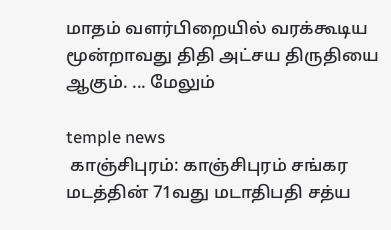மாதம் வளர்பிறையில் வரக்கூடிய மூன்றாவது திதி அட்சய திருதியை ஆகும். ... மேலும்

temple news
 காஞ்சிபுரம்: காஞ்சிபுரம் சங்கர மடத்தின் 71வது மடாதிபதி சத்ய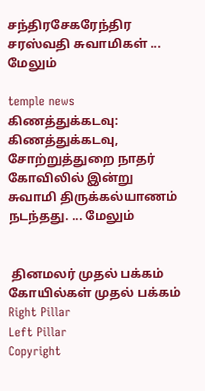சந்திரசேகரேந்திர சரஸ்வதி சுவாமிகள் ... மேலும்

temple news
கிணத்துக்கடவு: கிணத்துக்கடவு, சோற்றுத்துறை நாதர் கோவிலில் இன்று சுவாமி திருக்கல்யாணம் நடந்தது. ... மேலும்


 தினமலர் முதல் பக்கம்   கோயில்கள் முதல் பக்கம்
Right Pillar
Left Pillar
Copyright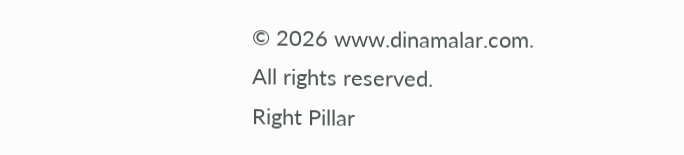© 2026 www.dinamalar.com. All rights reserved.
Right Pillar